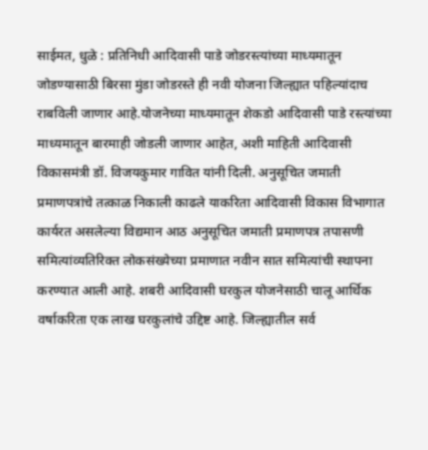साईमत, धुळे : प्रतिनिधी आदिवासी पाडे जोडरस्त्यांच्या माध्यमातून जोडण्यासाठी बिरसा मुंडा जोडरस्ते ही नवी योजना जिल्ह्यात पहिल्यांदाच राबविली जाणार आहे.योजनेच्या माध्यमातून शेकडो आदिवासी पाडे रस्त्यांच्या माध्यमातून बारमाही जोडली जाणार आहेत, अशी माहिती आदिवासी विकासमंत्री डॉ. विजयकुमार गावित यांनी दिली. अनुसूचित जमाती प्रमाणपत्रांचे तत्काळ निकाली काढले याकरिता आदिवासी विकास विभागात कार्यरत असलेल्या विद्यमान आठ अनुसूचित जमाती प्रमाणपत्र तपासणी समित्यांव्यतिरिक्त लोकसंख्येच्या प्रमाणात नवीन सात समित्यांची स्थापना करण्यात आली आहे. शबरी आदिवासी घरकुल योजनेसाठी चालू आर्थिक वर्षाकरिता एक लाख घरकुलांचे उद्दिष्ट आहे. जिल्ह्यातील सर्व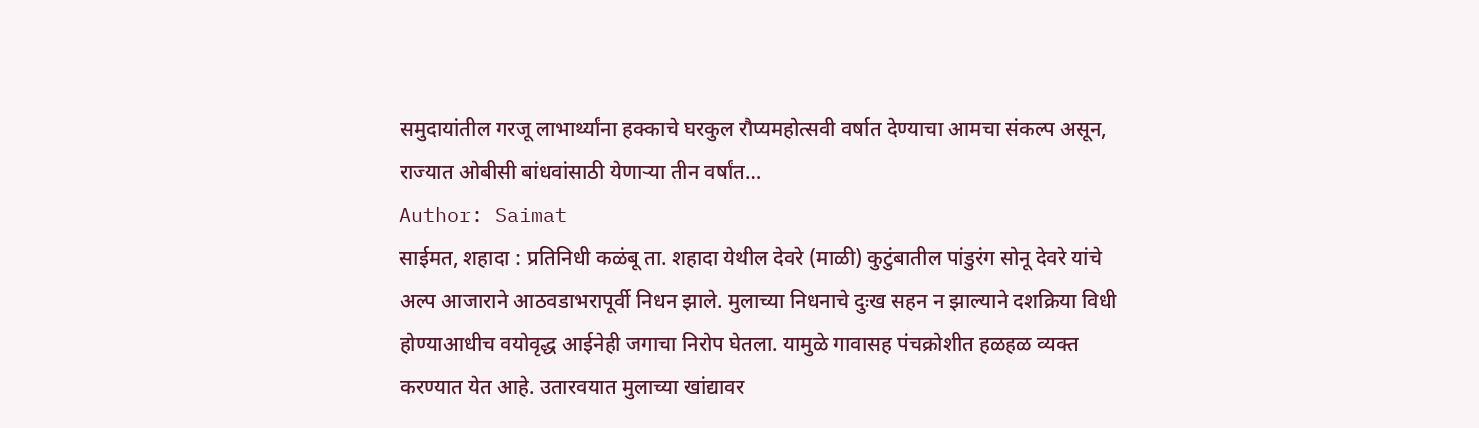समुदायांतील गरजू लाभार्थ्यांना हक्काचे घरकुल रौप्यमहोत्सवी वर्षात देण्याचा आमचा संकल्प असून, राज्यात ओबीसी बांधवांसाठी येणाऱ्या तीन वर्षांत…
Author: Saimat
साईमत, शहादा : प्रतिनिधी कळंबू ता. शहादा येथील देवरे (माळी) कुटुंबातील पांडुरंग सोनू देवरे यांचे अल्प आजाराने आठवडाभरापूर्वी निधन झाले. मुलाच्या निधनाचे दुःख सहन न झाल्याने दशक्रिया विधी होण्याआधीच वयोवृद्ध आईनेही जगाचा निरोप घेतला. यामुळे गावासह पंचक्रोशीत हळहळ व्यक्त करण्यात येत आहे. उतारवयात मुलाच्या खांद्यावर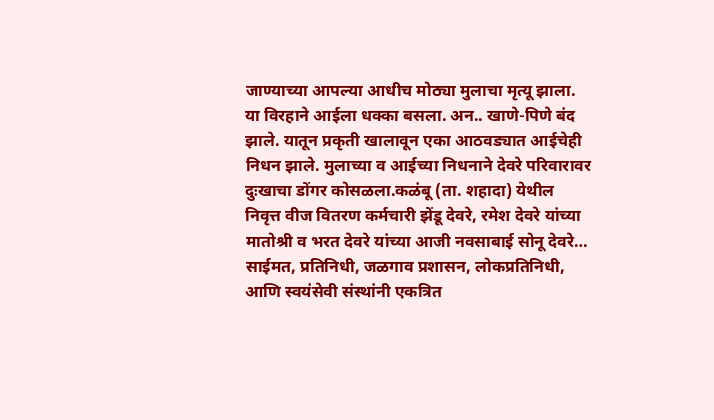जाण्याच्या आपल्या आधीच मोठ्या मुलाचा मृत्यू झाला. या विरहाने आईला धक्का बसला. अन.. खाणे-पिणे बंद झाले. यातून प्रकृती खालावून एका आठवड्यात आईचेही निधन झाले. मुलाच्या व आईच्या निधनाने देवरे परिवारावर दुःखाचा डोंगर कोसळला.कळंबू (ता. शहादा) येथील निवृत्त वीज वितरण कर्मचारी झेंडू देवरे, रमेश देवरे यांच्या मातोश्री व भरत देवरे यांच्या आजी नवसाबाई सोनू देवरे…
साईमत, प्रतिनिधी, जळगाव प्रशासन, लोकप्रतिनिधी, आणि स्वयंसेवी संस्थांनी एकत्रित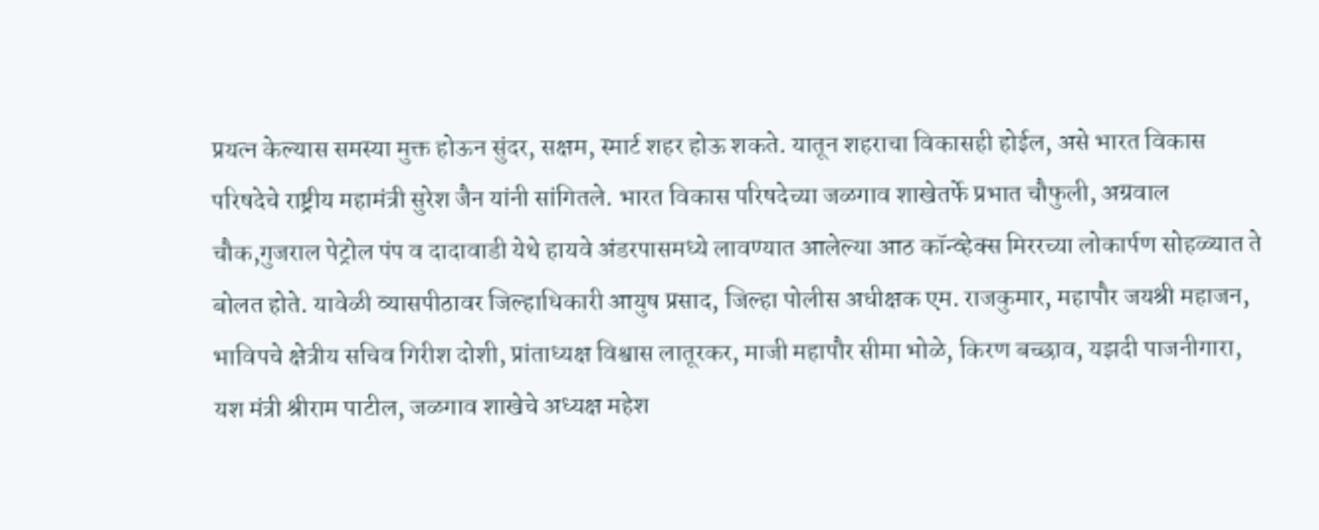प्रयत्न केल्यास समस्या मुक्त होऊन सुंदर, सक्षम, स्मार्ट शहर होऊ शकते. यातून शहराचा विकासही होईल, असे भारत विकास परिषदेचे राष्ट्रीय महामंत्री सुरेश जैन यांनी सांगितले. भारत विकास परिषदेच्या जळगाव शाखेतर्फे प्रभात चौफुली, अग्रवाल चौक,गुजराल पेट्रोल पंप व दादावाडी येथे हायवे अंडरपासमध्ये लावण्यात आलेल्या आठ कॉन्व्हेक्स मिररच्या लोकार्पण सोहळ्यात ते बोलत होते. यावेळी व्यासपीठावर जिल्हाधिकारी आयुष प्रसाद, जिल्हा पोलीस अधीक्षक एम. राजकुमार, महापौर जयश्री महाजन, भाविपचे क्षेत्रीय सचिव गिरीश दोशी, प्रांताध्यक्ष विश्वास लातूरकर, माजी महापौर सीमा भोळे, किरण बच्छाव, यझदी पाजनीगारा, यश मंत्री श्रीराम पाटील, जळगाव शाखेचे अध्यक्ष महेश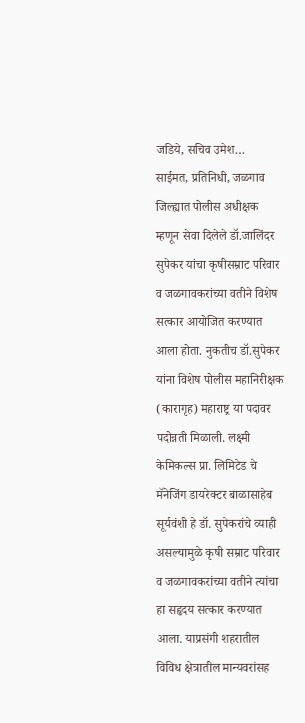जडिये, सचिव उमेश…
साईमत, प्रतिनिधी, जळगाव जिल्ह्यात पोलीस अधीक्षक म्हणून सेवा दिलेले डॉ.जालिंदर सुपेकर यांचा कृषीसम्राट परिवार व जळगावकरांच्या वतीने विशेष सत्कार आयोजित करण्यात आला होता. नुकतीच डॉ.सुपेकर यांना विशेष पोलीस महानिरीक्षक (कारागृह) महाराष्ट्र या पदावर पदोन्नती मिळाली. लक्ष्मी केमिकल्स प्रा. लिमिटेड चे मॅनेजिंग डायरेक्टर बाळासाहेब सूर्यवंशी हे डॉ. सुपेकरांचे व्याही असल्यामुळे कृषी सम्राट परिवार व जळगावकरांच्या वतीने त्यांचा हा सहृदय सत्कार करण्यात आला. याप्रसंगी शहरातील विविध क्षेत्रातील मान्यवरांसह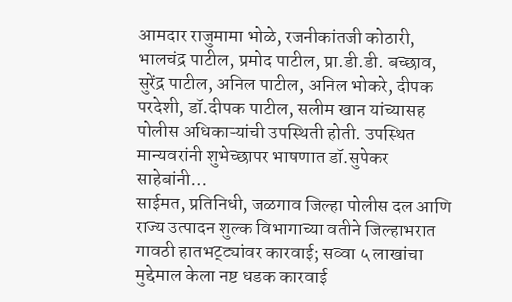आमदार राजुमामा भोळे, रजनीकांतजी कोठारी, भालचंद्र पाटील, प्रमोद पाटील, प्रा.डी.डी. बच्छाव, सुरेंद्र पाटील, अनिल पाटील, अनिल भोकरे, दीपक परदेशी, डॉ.दीपक पाटील, सलीम खान यांच्यासह पोलीस अधिकाऱ्यांची उपस्थिती होती. उपस्थित मान्यवरांनी शुभेच्छापर भाषणात डॉ.सुपेकर साहेबांनी…
साईमत, प्रतिनिधी, जळगाव जिल्हा पोलीस दल आणि राज्य उत्पादन शुल्क विभागाच्या वतीने जिल्हाभरात गावठी हातभट्ट्यांवर कारवाई; सव्वा ५ लाखांचा मुद्देमाल केला नष्ट धडक कारवाई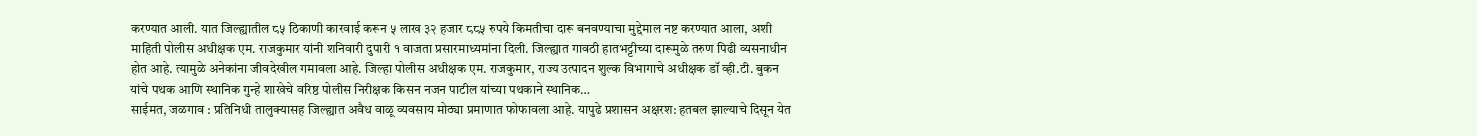करण्यात आली. यात जिल्ह्यातील ८५ ठिकाणी कारवाई करून ५ लाख ३२ हजार ८८५ रुपये किमतीचा दारू बनवण्याचा मुद्देमाल नष्ट करण्यात आला, अशी माहिती पोलीस अधीक्षक एम. राजकुमार यांनी शनिवारी दुपारी १ वाजता प्रसारमाध्यमांना दिली. जिल्ह्यात गावठी हातभट्टीच्या दारूमुळे तरुण पिढी व्यसनाधीन होत आहे. त्यामुळे अनेकांना जीवदेखील गमावला आहे. जिल्हा पोलीस अधीक्षक एम. राजकुमार, राज्य उत्पादन शुल्क विभागाचे अधीक्षक डॉ व्ही.टी. बुकन यांचे पथक आणि स्थानिक गुन्हे शाखेचे वरिष्ठ पोलीस निरीक्षक किसन नजन पाटील यांच्या पथकाने स्थानिक…
साईमत, जळगाव : प्रतिनिधी तालुक्यासह जिल्ह्यात अवैध वाळू व्यवसाय मोठ्या प्रमाणात फोफावला आहे. यापुढे प्रशासन अक्षरश: हतबल झाल्याचे दिसून येत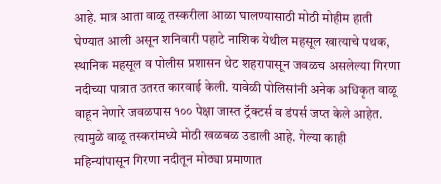आहे. मात्र आता वाळू तस्करीला आळा घालण्यासाठी मोठी मोहीम हाती घेण्यात आली असून शनिवारी पहाटे नाशिक येथील महसूल खात्याचे पथक, स्थानिक महसूल व पोलीस प्रशासन थेट शहरापासून जवळच असलेल्या गिरणा नदीच्या पात्रात उतरत कारवाई केली. यावेळी पोलिसांनी अनेक अधिकृत वाळू वाहून नेणारे जवळपास १०० पेक्षा जास्त ट्रॅक्टर्स व डंपर्स जप्त केले आहेत. त्यामुळे वाळू तस्करांमध्ये मोठी खळबळ उडाली आहे. गेल्या काही महिन्यांपासून गिरणा नदीतून मोठ्या प्रमाणात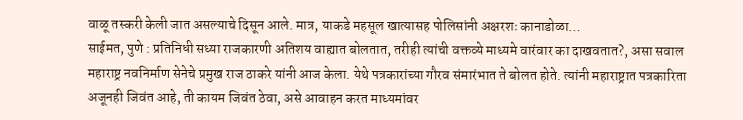वाळू तस्करी केली जात असल्याचे दिसून आले. मात्र, याकडे महसूल खात्यासह पोलिसांनी अक्षरशः कानाडोळा…
साईमत, पुणे : प्रतिनिधी सध्या राजकारणी अतिशय वाह्यात बोलतात, तरीही त्यांची वक्तव्ये माध्यमे वारंवार का दाखवतात?, असा सवाल महाराष्ट्र नवनिर्माण सेनेचे प्रमुख राज ठाकरे यांनी आज केला. येथे पत्रकारांच्या गौरव संमारंभात ते बोलत होते. त्यांनी महाराष्ट्रात पत्रकारिता अजूनही जिवंत आहे, ती कायम जिवंत ठेवा, असे आवाहन करत माध्यमांवर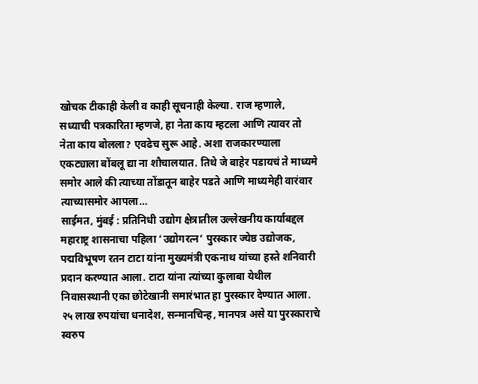खोचक टीकाही केली व काही सूचनाही केल्या. राज म्हणाले, सध्याची पत्रकारिता म्हणजे, हा नेता काय म्हटला आणि त्यावर तो नेता काय बोलला? एवढेच सुरू आहे. अशा राजकारण्याला एकट्याला बोंबलू द्या ना शौचालयात. तिथे जे बाहेर पडायचं ते माध्यमे समोर आले की त्याच्या तोंडातून बाहेर पडते आणि माध्यमेही वारंवार त्याच्यासमोर आपला…
साईमत, मुंबई : प्रतिनिधी उद्योग क्षेत्रातील उल्लेखनीय कार्याबद्दल महाराष्ट्र शासनाचा पहिला ‘उद्योगरत्न’ पुरस्कार ज्येष्ठ उद्योजक, पद्मविभूषण रतन टाटा यांना मुख्यमंत्री एकनाथ यांच्या हस्ते शनिवारी प्रदान करण्यात आला. टाटा यांना त्यांच्या कुलाबा येथील निवासस्थानी एका छोटेखानी समारंभात हा पुरस्कार देण्यात आला. २५ लाख रुपयांचा धनादेश, सन्मानचिन्ह, मानपत्र असे या पुरस्काराचे स्वरुप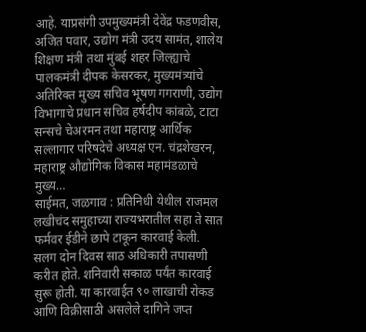आहे. याप्रसंगी उपमुख्यमंत्री देवेंद्र फडणवीस, अजित पवार, उद्योग मंत्री उदय सामंत, शालेय शिक्षण मंत्री तथा मुंबई शहर जिल्ह्याचे पालकमंत्री दीपक केसरकर, मुख्यमंत्र्यांचे अतिरिक्त मुख्य सचिव भूषण गगराणी, उद्योग विभागाचे प्रधान सचिव हर्षदीप कांबळे, टाटा सन्सचे चेअरमन तथा महाराष्ट्र आर्थिक सल्लागार परिषदेचे अध्यक्ष एन. चंद्रशेखरन, महाराष्ट्र औद्योगिक विकास महामंडळाचे मुख्य…
साईमत, जळगाव : प्रतिनिधी येथील राजमल लखीचंद समुहाच्या राज्यभरातील सहा ते सात फर्मवर ईडीने छापे टाकून कारवाई केली. सलग दोन दिवस साठ अधिकारी तपासणी करीत होते. शनिवारी सकाळ पर्यंत कारवाई सुरू होती. या कारवाईत ९० लाखाची रोकड आणि विक्रीसाठी असलेले दागिने जप्त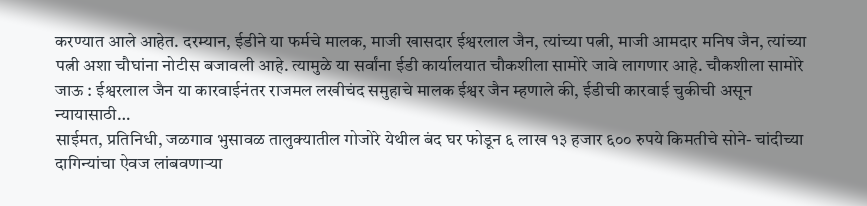करण्यात आले आहेत. दरम्यान, ईडीने या फर्मचे मालक, माजी खासदार ईश्वरलाल जैन, त्यांच्या पत्नी, माजी आमदार मनिष जैन, त्यांच्या पत्नी अशा चौघांना नोटीस बजावली आहे. त्यामुळे या सर्वांना ईडी कार्यालयात चौकशीला सामोरे जावे लागणार आहे. चौकशीला सामोरे जाऊ : ईश्वरलाल जैन या कारवाईनंतर राजमल लखीचंद समुहाचे मालक ईश्वर जैन म्हणाले की, ईडीची कारवाई चुकीची असून न्यायासाठी…
साईमत, प्रतिनिधी, जळगाव भुसावळ तालुक्यातील गोजोरे येथील बंद घर फोडून ६ लाख १३ हजार ६०० रुपये किमतीचे सोने- चांदीच्या दागिन्यांचा ऐवज लांबवणाऱ्या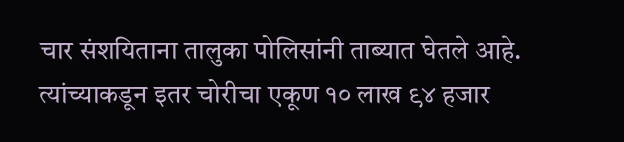चार संशयिताना तालुका पोलिसांनी ताब्यात घेतले आहे. त्यांच्याकडून इतर चोरीचा एकूण १० लाख ९४ हजार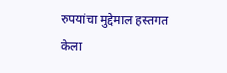रुपयांचा मुद्देमाल हस्तगत केला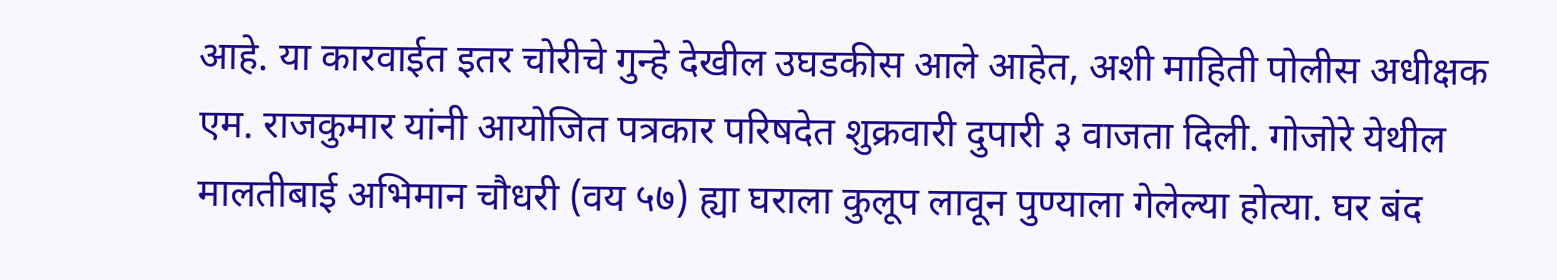आहे. या कारवाईत इतर चोरीचे गुन्हे देखील उघडकीस आले आहेत, अशी माहिती पोलीस अधीक्षक एम. राजकुमार यांनी आयोजित पत्रकार परिषदेत शुक्रवारी दुपारी ३ वाजता दिली. गोजोरे येथील मालतीबाई अभिमान चौधरी (वय ५७) ह्या घराला कुलूप लावून पुण्याला गेलेल्या होत्या. घर बंद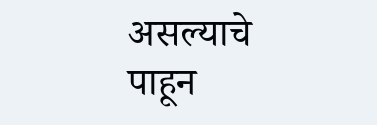असल्याचे पाहून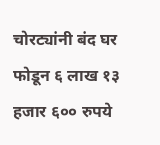चोरट्यांनी बंद घर फोडून ६ लाख १३ हजार ६०० रुपये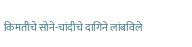किमतीचे सोने-चांदीचे दागिने लांबविले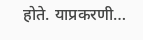होते. याप्रकरणी…